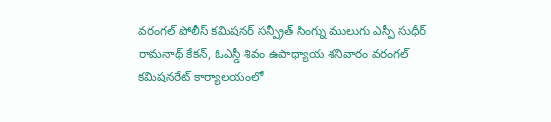వరంగల్ పోలీస్ కమిషనర్ సన్ప్రీత్ సింగ్ను ములుగు ఎస్పీ సుధీర్ రామనాథ్ కేకన్, ఓఎస్డీ శివం ఉపాధ్యాయ శనివారం వరంగల్ కమిషనరేట్ కార్యాలయంలో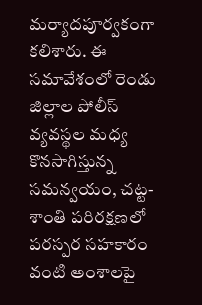మర్యాదపూర్వకంగా కలిశారు. ఈ సమావేశంలో రెండు జిల్లాల పోలీస్ వ్యవస్థల మధ్య కొనసాగిస్తున్న సమన్వయం, చట్ట-శాంతి పరిరక్షణలో పరస్పర సహకారం వంటి అంశాలపై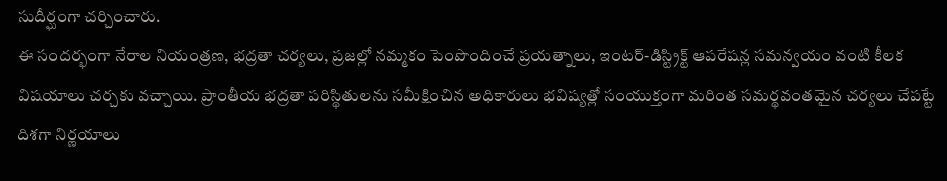సుదీర్ఘంగా చర్చించారు.
ఈ సందర్భంగా నేరాల నియంత్రణ, భద్రతా చర్యలు, ప్రజల్లో నమ్మకం పెంపొందించే ప్రయత్నాలు, ఇంటర్-డిస్ట్రిక్ట్ ఆపరేషన్ల సమన్వయం వంటి కీలక విషయాలు చర్చకు వచ్చాయి. ప్రాంతీయ భద్రతా పరిస్థితులను సమీక్షించిన అధికారులు భవిష్యత్లో సంయుక్తంగా మరింత సమర్థవంతమైన చర్యలు చేపట్టే దిశగా నిర్ణయాలు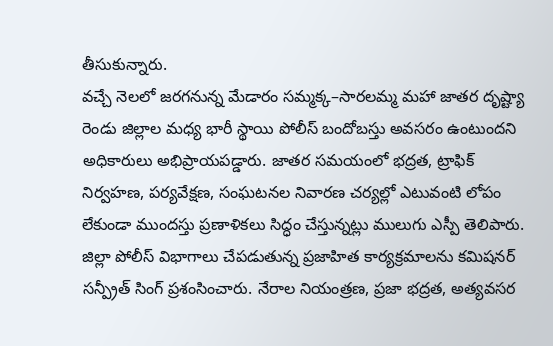తీసుకున్నారు.
వచ్చే నెలలో జరగనున్న మేడారం సమ్మక్క–సారలమ్మ మహా జాతర దృష్ట్యా రెండు జిల్లాల మధ్య భారీ స్థాయి పోలీస్ బందోబస్తు అవసరం ఉంటుందని అధికారులు అభిప్రాయపడ్డారు. జాతర సమయంలో భద్రత, ట్రాఫిక్ నిర్వహణ, పర్యవేక్షణ, సంఘటనల నివారణ చర్యల్లో ఎటువంటి లోపం లేకుండా ముందస్తు ప్రణాళికలు సిద్ధం చేస్తున్నట్లు ములుగు ఎస్పీ తెలిపారు.
జిల్లా పోలీస్ విభాగాలు చేపడుతున్న ప్రజాహిత కార్యక్రమాలను కమిషనర్ సన్ప్రీత్ సింగ్ ప్రశంసించారు. నేరాల నియంత్రణ, ప్రజా భద్రత, అత్యవసర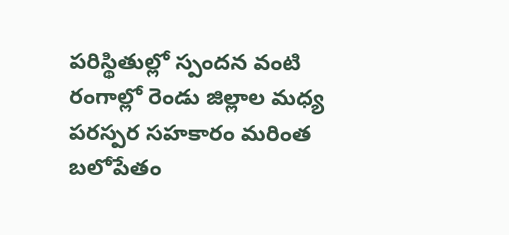పరిస్థితుల్లో స్పందన వంటి రంగాల్లో రెండు జిల్లాల మధ్య పరస్పర సహకారం మరింత బలోపేతం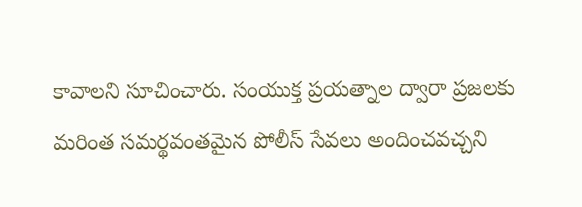కావాలని సూచించారు. సంయుక్త ప్రయత్నాల ద్వారా ప్రజలకు మరింత సమర్థవంతమైన పోలీస్ సేవలు అందించవచ్చని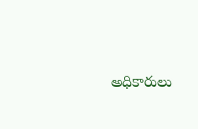అధికారులు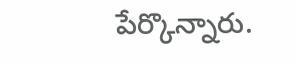పేర్కొన్నారు.